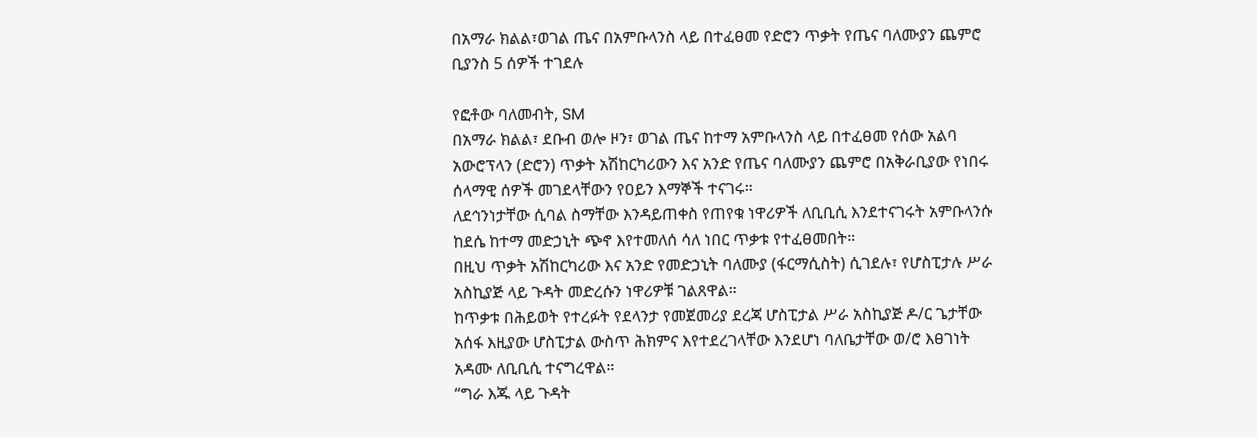በአማራ ክልል፣ወገል ጤና በአምቡላንስ ላይ በተፈፀመ የድሮን ጥቃት የጤና ባለሙያን ጨምሮ ቢያንስ 5 ሰዎች ተገደሉ

የፎቶው ባለመብት, SM
በአማራ ክልል፣ ደቡብ ወሎ ዞን፣ ወገል ጤና ከተማ አምቡላንስ ላይ በተፈፀመ የሰው አልባ አውሮፕላን (ድሮን) ጥቃት አሽከርካሪውን እና አንድ የጤና ባለሙያን ጨምሮ በአቅራቢያው የነበሩ ሰላማዊ ሰዎች መገደላቸውን የዐይን እማኞች ተናገሩ።
ለደኅንነታቸው ሲባል ስማቸው እንዳይጠቀስ የጠየቁ ነዋሪዎች ለቢቢሲ እንደተናገሩት አምቡላንሱ ከደሴ ከተማ መድኃኒት ጭኖ እየተመለሰ ሳለ ነበር ጥቃቱ የተፈፀመበት።
በዚህ ጥቃት አሽከርካሪው እና አንድ የመድኃኒት ባለሙያ (ፋርማሲስት) ሲገደሉ፣ የሆስፒታሉ ሥራ አስኪያጅ ላይ ጉዳት መድረሱን ነዋሪዎቹ ገልጸዋል።
ከጥቃቱ በሕይወት የተረፉት የደላንታ የመጀመሪያ ደረጃ ሆስፒታል ሥራ አስኪያጅ ዶ/ር ጌታቸው አሰፋ እዚያው ሆስፒታል ውስጥ ሕክምና እየተደረገላቸው እንደሆነ ባለቤታቸው ወ/ሮ እፀገነት አዳሙ ለቢቢሲ ተናግረዋል።
“ግራ እጁ ላይ ጉዳት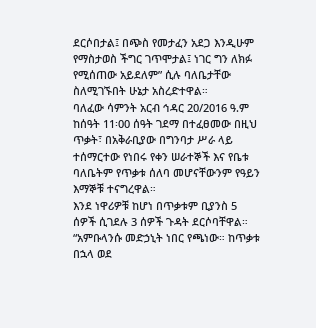ደርሶበታል፤ በጭስ የመታፈን አደጋ እንዲሁም የማስታወስ ችግር ገጥሞታል፤ ነገር ግን ለክፉ የሚሰጠው አይደለም” ሲሉ ባለቤታቸው ስለሚገኙበት ሁኔታ አስረድተዋል።
ባለፈው ሳምንት አርብ ኅዳር 20/2016 ዓ.ም ከሰዓት 11፡00 ሰዓት ገደማ በተፈፀመው በዚህ ጥቃት፣ በአቅራቢያው በግንባታ ሥራ ላይ ተሰማርተው የነበሩ የቀን ሠራተኞች እና የቤቱ ባለቤትም የጥቃቱ ሰለባ መሆናቸውንም የዓይን እማኞቹ ተናግረዋል።
እንደ ነዋሪዎቹ ከሆነ በጥቃቱም ቢያንስ 5 ሰዎች ሲገደሉ 3 ሰዎች ጉዳት ደርሶባቸዋል።
“አምቡላንሱ መድኃኒት ነበር የጫነው። ከጥቃቱ በኋላ ወደ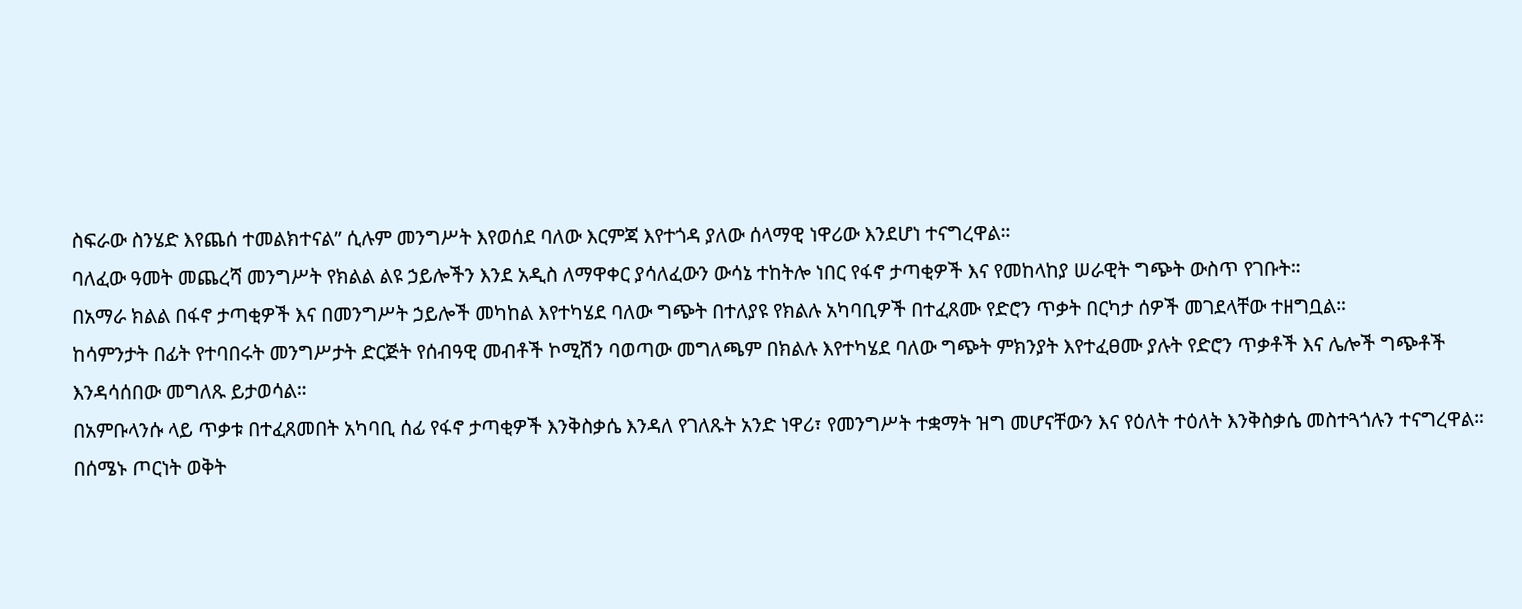ስፍራው ስንሄድ እየጨሰ ተመልክተናል” ሲሉም መንግሥት እየወሰደ ባለው እርምጃ እየተጎዳ ያለው ሰላማዊ ነዋሪው እንደሆነ ተናግረዋል።
ባለፈው ዓመት መጨረሻ መንግሥት የክልል ልዩ ኃይሎችን እንደ አዲስ ለማዋቀር ያሳለፈውን ውሳኔ ተከትሎ ነበር የፋኖ ታጣቂዎች እና የመከላከያ ሠራዊት ግጭት ውስጥ የገቡት።
በአማራ ክልል በፋኖ ታጣቂዎች እና በመንግሥት ኃይሎች መካከል እየተካሄደ ባለው ግጭት በተለያዩ የክልሉ አካባቢዎች በተፈጸሙ የድሮን ጥቃት በርካታ ሰዎች መገደላቸው ተዘግቧል።
ከሳምንታት በፊት የተባበሩት መንግሥታት ድርጅት የሰብዓዊ መብቶች ኮሚሽን ባወጣው መግለጫም በክልሉ እየተካሄደ ባለው ግጭት ምክንያት እየተፈፀሙ ያሉት የድሮን ጥቃቶች እና ሌሎች ግጭቶች እንዳሳሰበው መግለጹ ይታወሳል።
በአምቡላንሱ ላይ ጥቃቱ በተፈጸመበት አካባቢ ሰፊ የፋኖ ታጣቂዎች እንቅስቃሴ እንዳለ የገለጹት አንድ ነዋሪ፣ የመንግሥት ተቋማት ዝግ መሆናቸውን እና የዕለት ተዕለት እንቅስቃሴ መስተጓጎሉን ተናግረዋል።
በሰሜኑ ጦርነት ወቅት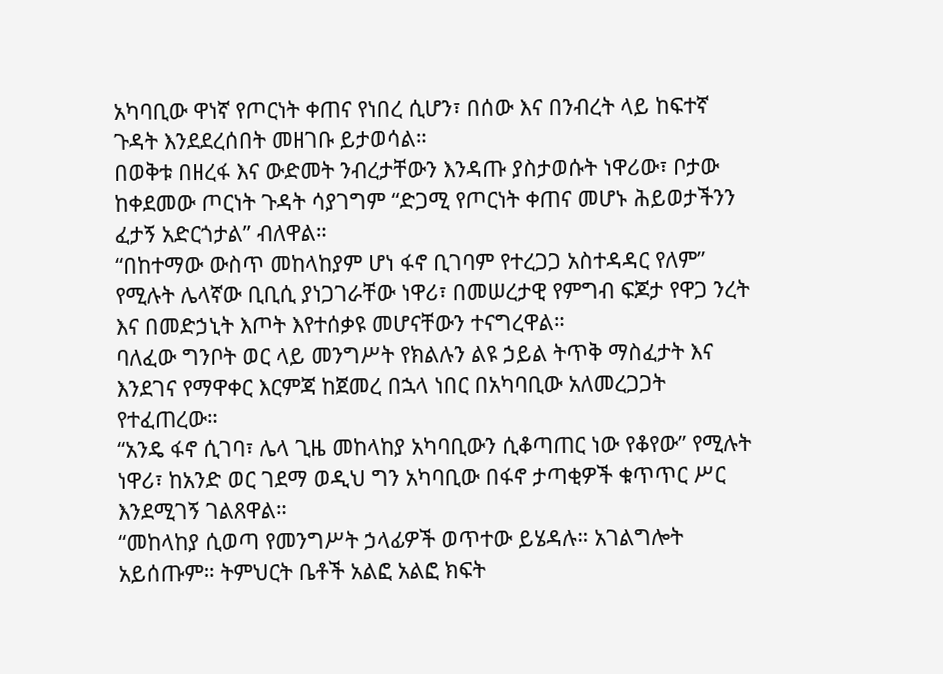አካባቢው ዋነኛ የጦርነት ቀጠና የነበረ ሲሆን፣ በሰው እና በንብረት ላይ ከፍተኛ ጉዳት እንደደረሰበት መዘገቡ ይታወሳል።
በወቅቱ በዘረፋ እና ውድመት ንብረታቸውን እንዳጡ ያስታወሱት ነዋሪው፣ ቦታው ከቀደመው ጦርነት ጉዳት ሳያገግም “ድጋሚ የጦርነት ቀጠና መሆኑ ሕይወታችንን ፈታኝ አድርጎታል” ብለዋል።
“በከተማው ውስጥ መከላከያም ሆነ ፋኖ ቢገባም የተረጋጋ አስተዳዳር የለም” የሚሉት ሌላኛው ቢቢሲ ያነጋገራቸው ነዋሪ፣ በመሠረታዊ የምግብ ፍጆታ የዋጋ ንረት እና በመድኃኒት እጦት እየተሰቃዩ መሆናቸውን ተናግረዋል።
ባለፈው ግንቦት ወር ላይ መንግሥት የክልሉን ልዩ ኃይል ትጥቅ ማስፈታት እና እንደገና የማዋቀር እርምጃ ከጀመረ በኋላ ነበር በአካባቢው አለመረጋጋት የተፈጠረው።
“አንዴ ፋኖ ሲገባ፣ ሌላ ጊዜ መከላከያ አካባቢውን ሲቆጣጠር ነው የቆየው” የሚሉት ነዋሪ፣ ከአንድ ወር ገደማ ወዲህ ግን አካባቢው በፋኖ ታጣቂዎች ቁጥጥር ሥር እንደሚገኝ ገልጸዋል።
“መከላከያ ሲወጣ የመንግሥት ኃላፊዎች ወጥተው ይሄዳሉ። አገልግሎት አይሰጡም። ትምህርት ቤቶች አልፎ አልፎ ክፍት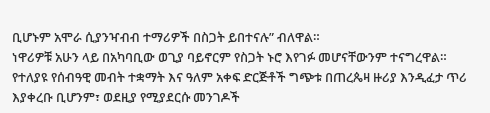ቢሆኑም አሞራ ሲያንዣብብ ተማሪዎች በስጋት ይበተናሉ” ብለዋል።
ነዋሪዎቹ አሁን ላይ በአካባቢው ወጊያ ባይኖርም የስጋት ኑሮ እየገፉ መሆናቸውንም ተናግረዋል።
የተለያዩ የሰብዓዊ መብት ተቋማት እና ዓለም አቀፍ ድርጅቶች ግጭቱ በጠረጴዛ ዙሪያ እንዲፈታ ጥሪ እያቀረቡ ቢሆንም፣ ወደዚያ የሚያደርሱ መንገዶች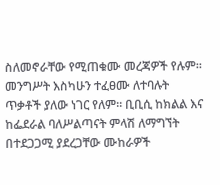ስለመኖራቸው የሚጠቁሙ መረጃዎች የሉም።
መንግሥት እስካሁን ተፈፀሙ ለተባሉት ጥቃቶች ያለው ነገር የለም። ቢቢሲ ከክልል እና ከፌደራል ባለሥልጣናት ምላሽ ለማግኘት በተደጋጋሚ ያደረጋቸው ሙከራዎች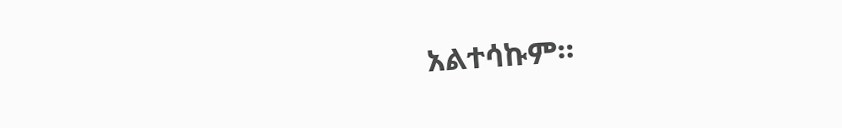አልተሳኩም።